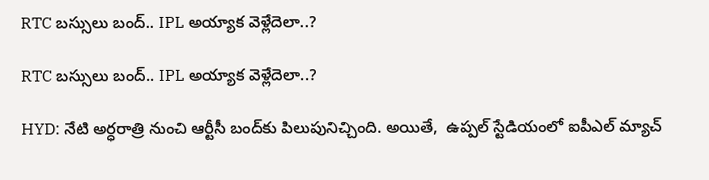RTC బస్సులు బంద్.. IPL అయ్యాక వెళ్లేదెలా..?

RTC బస్సులు బంద్.. IPL అయ్యాక వెళ్లేదెలా..?

HYD: నేటి అర్ధరాత్రి నుంచి ఆర్టీసీ బంద్‌కు పిలుపునిచ్చింది. అయితే,  ఉప్పల్ స్టేడియంలో ఐపీఎల్ మ్యాచ్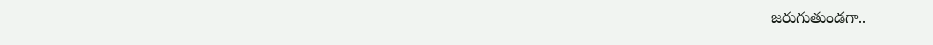జరుగుతుండగా..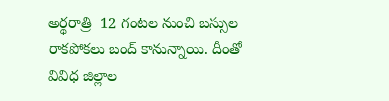అర్థరాత్రి  12 గంటల నుంచి బస్సుల రాకపోకలు బంద్ కానున్నాయి. దీంతో వివిధ జిల్లాల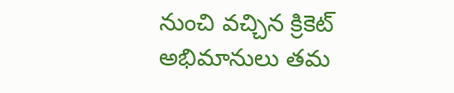నుంచి వచ్చిన క్రికెట్ అభిమానులు తమ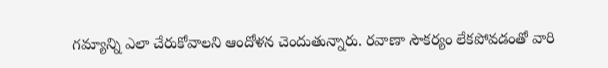గమ్యాన్ని ఎలా చేరుకోవాలని ఆందోళన చెందుతున్నారు. రవాణా సౌకర్యం లేకపోవడంతో వారి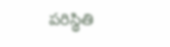పరిస్థితి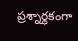ప్రశ్నార్థకంగా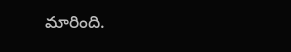మారింది.